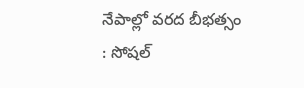నేపాల్లో వరద బీభత్సం : సోషల్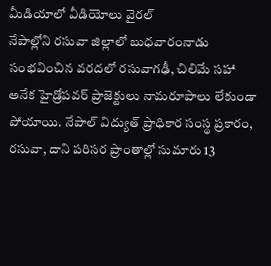మీడియాలో వీడియోలు వైరల్
నేపాల్లోని రసువా జిల్లాలో బుధవారంనాడు సంభవించిన వరదలో రసువాగఢీ, చిలిమే సహా అనేక హైడ్రోపవర్ ప్రాజెక్టులు నామరూపాలు లేకుండా పోయాయి. నేపాల్ విద్యుత్ ప్రాధికార సంస్థ ప్రకారం, రసువా, దాని పరిసర ప్రాంతాల్లో సుమారు 13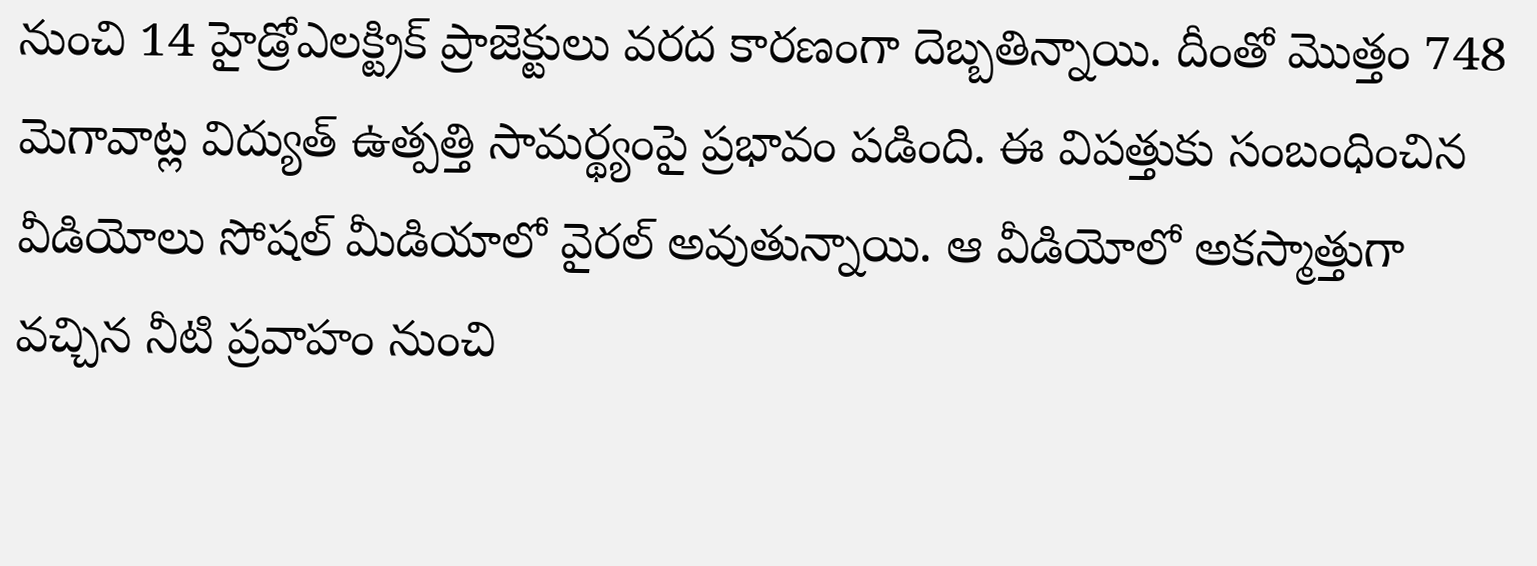నుంచి 14 హైడ్రోఎలక్ట్రిక్ ప్రాజెక్టులు వరద కారణంగా దెబ్బతిన్నాయి. దీంతో మొత్తం 748 మెగావాట్ల విద్యుత్ ఉత్పత్తి సామర్థ్యంపై ప్రభావం పడింది. ఈ విపత్తుకు సంబంధించిన వీడియోలు సోషల్ మీడియాలో వైరల్ అవుతున్నాయి. ఆ వీడియోలో అకస్మాత్తుగా వచ్చిన నీటి ప్రవాహం నుంచి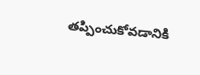తప్పించుకోవడానికి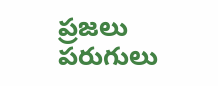ప్రజలు పరుగులు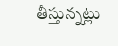తీస్తున్నట్లు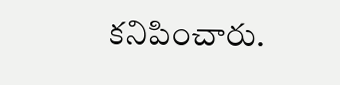కనిపించారు.